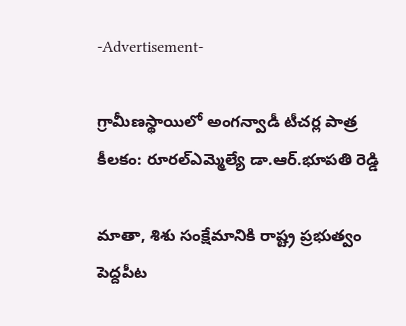-Advertisement-

గ్రామీణస్థాయిలో అంగన్వాడీ టీచర్ల పాత్ర కీలకం: రూరల్ఎమ్మెల్యే డా.ఆర్.భూపతి రెడ్డి

మాతా, శిశు సంక్షేమానికి రాష్ట్ర ప్రభుత్వం పెద్దపీట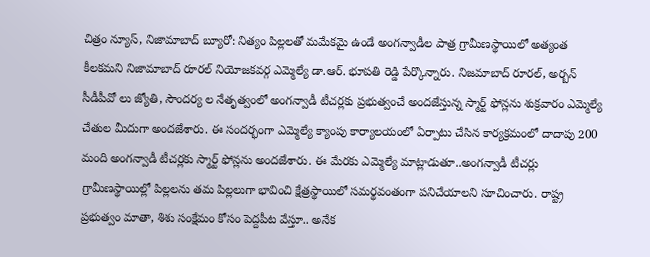చిత్రం న్యూస్, నిజామాబాద్ బ్యూరో: నిత్యం పిల్లలతో మమేకమై ఉండే అంగన్వాడీల పాత్ర గ్రామీణస్థాయిలో అత్యంత కీలకమని నిజామాబాద్ రూరల్ నియోజకవర్గ ఎమ్మెల్యే డా.ఆర్. భూపతి రెడ్డి పేర్కొన్నారు. నిజమాబాద్ రూరల్, అర్బన్ సీడీపీవో లు జ్యోతి, సౌందర్య ల నేతృత్వంలో అంగన్వాడీ టీచర్లకు ప్రభుత్వంచే అందజేస్తున్న స్మార్ట్ ఫోన్లను శుక్రవారం ఎమ్మెల్యే చేతుల మీదుగా అందజేశారు. ఈ సందర్భంగా ఎమ్మెల్యే క్యాంపు కార్యాలయంలో ఏర్పాటు చేసిన కార్యక్రమంలో దాదాపు 200 మంది అంగన్వాడీ టీచర్లకు స్మార్ట్ ఫోన్లను అందజేశారు. ఈ మేరకు ఎమ్మెల్యే మాట్లాడుతూ..అంగన్వాడీ టీచర్లు గ్రామీణస్థాయిల్లో పిల్లలను తమ పిల్లలుగా భావించి క్షేత్రస్థాయిలో సమర్థవంతంగా పనిచేయాలని సూచించారు. రాష్ట్ర ప్రభుత్వం మాతా, శిశు సంక్షేమం కోసం పెద్దపీట వేస్తూ.. అనేక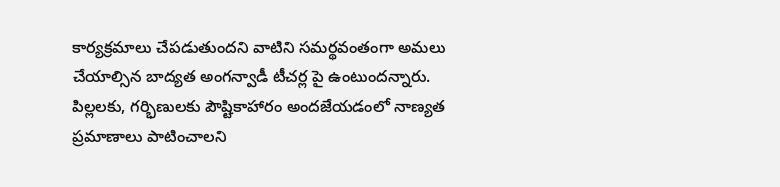కార్యక్రమాలు చేపడుతుందని వాటిని సమర్థవంతంగా అమలు చేయాల్సిన బాద్యత అంగన్వాడీ టీచర్ల పై ఉంటుందన్నారు. పిల్లలకు, గర్భిణులకు పౌష్టికాహారం అందజేయడంలో నాణ్యత ప్రమాణాలు పాటించాలని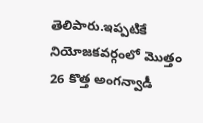తెలిపారు.ఇప్పటికే నియోజకవర్గంలో మొత్తం 26 కొత్త అంగన్వాడీ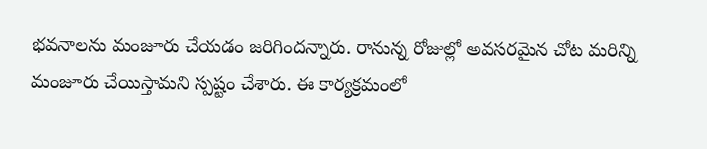భవనాలను మంజూరు చేయడం జరిగిందన్నారు. రానున్న రోజుల్లో అవసరమైన చోట మరిన్ని మంజూరు చేయిస్తామని స్పష్టం చేశారు. ఈ కార్యక్రమంలో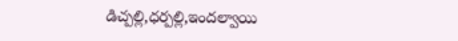డిచ్పల్లి,ధర్పల్లి,ఇందల్వాయి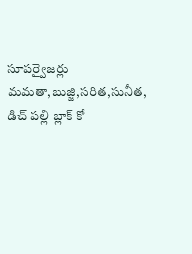సూపర్వైజర్లు మమతా,బుజ్జి,సరిత,సునీత, డిచ్ పల్లి బ్లాక్ కో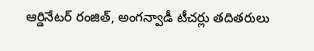ఆర్డినేటర్ రంజిత్, అంగన్వాడీ టీచర్లు తదితరులు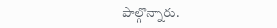పాల్గొన్నారు.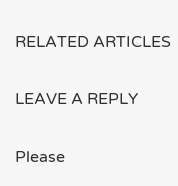RELATED ARTICLES

LEAVE A REPLY

Please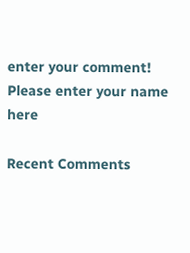enter your comment!
Please enter your name here

Recent Comments